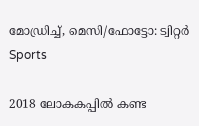മോഡ്രിച്ച്, മെസി/ഫോട്ടോ: ട്വിറ്റര്‍
Sports

2018 ലോകകപ്പില്‍ കണ്ട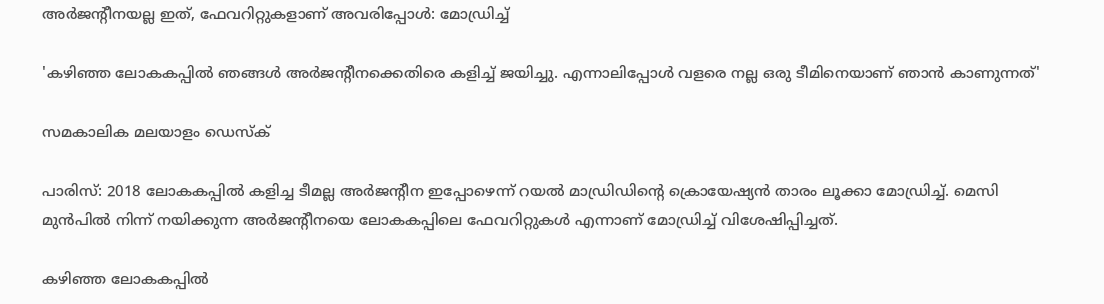അര്‍ജന്റീനയല്ല ഇത്, ഫേവറിറ്റുകളാണ് അവരിപ്പോള്‍: മോഡ്രിച്ച്‌

'കഴിഞ്ഞ ലോകകപ്പില്‍ ഞങ്ങള്‍ അര്‍ജന്റീനക്കെതിരെ കളിച്ച് ജയിച്ചു. എന്നാലിപ്പോള്‍ വളരെ നല്ല ഒരു ടീമിനെയാണ് ഞാന്‍ കാണുന്നത്'

സമകാലിക മലയാളം ഡെസ്ക്

പാരിസ്‌: 2018 ലോകകപ്പില്‍ കളിച്ച ടീമല്ല അര്‍ജന്റീന ഇപ്പോഴെന്ന് റയല്‍ മാഡ്രിഡിന്റെ ക്രൊയേഷ്യന്‍ താരം ലൂക്കാ മോഡ്രിച്ച്. മെസി മുന്‍പില്‍ നിന്ന് നയിക്കുന്ന അര്‍ജന്റീനയെ ലോകകപ്പിലെ ഫേവറിറ്റുകള്‍ എന്നാണ് മോഡ്രിച്ച് വിശേഷിപ്പിച്ചത്.

കഴിഞ്ഞ ലോകകപ്പില്‍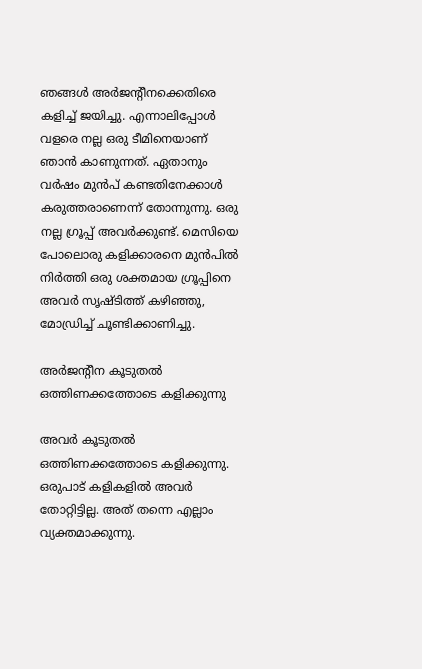ഞങ്ങള്‍ അര്‍ജന്റീനക്കെതിരെ കളിച്ച് ജയിച്ചു. എന്നാലിപ്പോള്‍ വളരെ നല്ല ഒരു ടീമിനെയാണ് ഞാന്‍ കാണുന്നത്. ഏതാനും വര്‍ഷം മുന്‍പ് കണ്ടതിനേക്കാള്‍ കരുത്തരാണെന്ന് തോന്നുന്നു. ഒരു നല്ല ഗ്രൂപ്പ് അവര്‍ക്കുണ്ട്. മെസിയെ പോലൊരു കളിക്കാരനെ മുന്‍പില്‍ നിര്‍ത്തി ഒരു ശക്തമായ ഗ്രൂപ്പിനെ അവര്‍ സൃഷ്ടിത്ത് കഴിഞ്ഞു, മോഡ്രിച്ച് ചൂണ്ടിക്കാണിച്ചു.

അര്‍ജന്റീന കൂടുതല്‍ ഒത്തിണക്കത്തോടെ കളിക്കുന്നു

അവര്‍ കൂടുതല്‍ ഒത്തിണക്കത്തോടെ കളിക്കുന്നു. ഒരുപാട് കളികളില്‍ അവര്‍ തോറ്റിട്ടില്ല. അത് തന്നെ എല്ലാം വ്യക്തമാക്കുന്നു.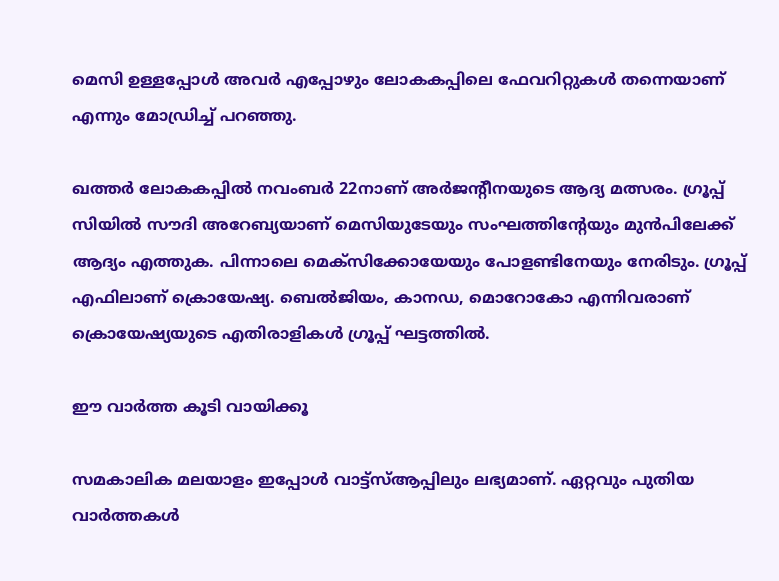മെസി ഉള്ളപ്പോള്‍ അവര്‍ എപ്പോഴും ലോകകപ്പിലെ ഫേവറിറ്റുകള്‍ തന്നെയാണ് എന്നും മോഡ്രിച്ച് പറഞ്ഞു.

ഖത്തര്‍ ലോകകപ്പില്‍ നവംബര്‍ 22നാണ് അര്‍ജന്റീനയുടെ ആദ്യ മത്സരം. ഗ്രൂപ്പ് സിയില്‍ സൗദി അറേബ്യയാണ് മെസിയുടേയും സംഘത്തിന്റേയും മുന്‍പിലേക്ക് ആദ്യം എത്തുക. പിന്നാലെ മെക്‌സിക്കോയേയും പോളണ്ടിനേയും നേരിടും. ഗ്രൂപ്പ് എഫിലാണ് ക്രൊയേഷ്യ. ബെല്‍ജിയം, കാനഡ, മൊറോകോ എന്നിവരാണ് ക്രൊയേഷ്യയുടെ എതിരാളികള്‍ ഗ്രൂപ്പ് ഘട്ടത്തില്‍.

ഈ വാര്‍ത്ത കൂടി വായിക്കൂ

സമകാലിക മലയാളം ഇപ്പോള്‍ വാട്ട്‌സ്ആപ്പിലും ലഭ്യമാണ്. ഏറ്റവും പുതിയ വാര്‍ത്തകള്‍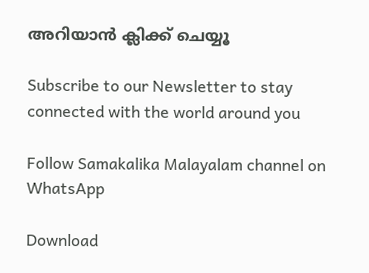അറിയാന്‍ ക്ലിക്ക് ചെയ്യൂ

Subscribe to our Newsletter to stay connected with the world around you

Follow Samakalika Malayalam channel on WhatsApp

Download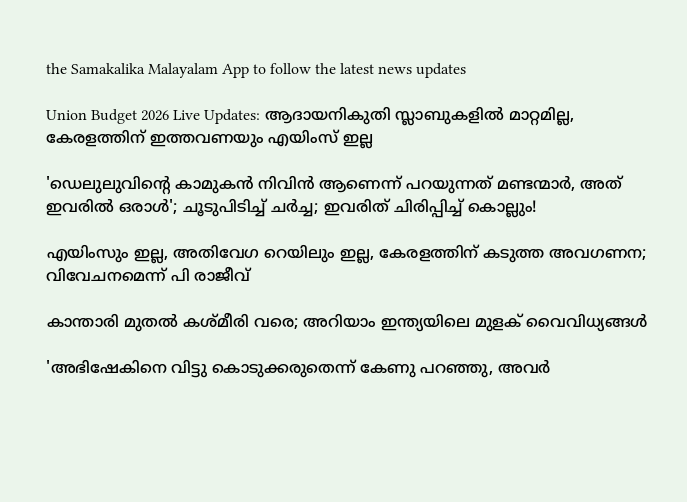the Samakalika Malayalam App to follow the latest news updates

Union Budget 2026 Live Updates: ആദായനികുതി സ്ലാബുകളില്‍ മാറ്റമില്ല, കേരളത്തിന് ഇത്തവണയും എയിംസ് ഇല്ല

'ഡെലുലുവിന്റെ കാമുകന്‍ നിവിന്‍ ആണെന്ന് പറയുന്നത് മണ്ടന്മാര്‍, അത് ഇവരില്‍ ഒരാള്‍'; ചൂടുപിടിച്ച് ചര്‍ച്ച; ഇവരിത് ചിരിപ്പിച്ച് കൊല്ലും!

എയിംസും ഇല്ല, അതിവേഗ റെയിലും ഇല്ല, കേരളത്തിന് കടുത്ത അവഗണന; വിവേചനമെന്ന് പി രാജീവ്

കാന്താരി മുതൽ കശ്മീരി വരെ; അറിയാം ഇന്ത്യയിലെ മുളക് വൈവിധ്യങ്ങൾ

'അഭിഷേകിനെ വിട്ടു കൊടുക്കരുതെന്ന് കേണു പറഞ്ഞു, അവര്‍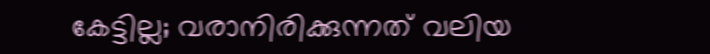കേട്ടില്ല; വരാനിരിക്കുന്നത് വലിയ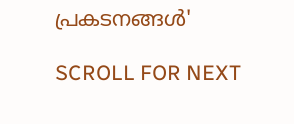പ്രകടനങ്ങള്‍'

SCROLL FOR NEXT